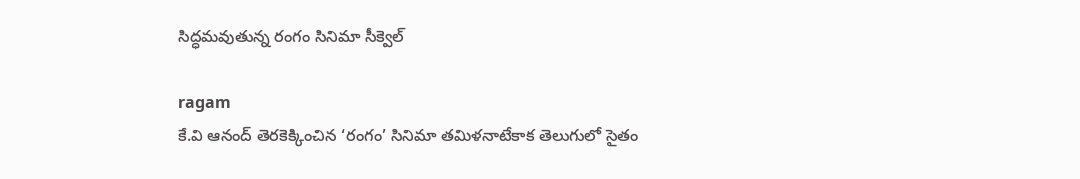సిద్ధమవుతున్న రంగం సినిమా సీక్వెల్

ragam
కే.వి ఆనంద్ తెరకెక్కించిన ‘రంగం’ సినిమా తమిళనాటేకాక తెలుగులో సైతం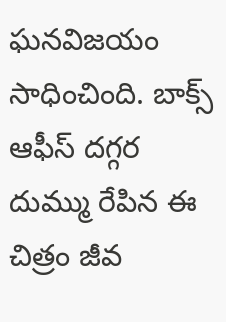ఘనవిజయం సాధించింది. బాక్స్ ఆఫీస్ దగ్గర దుమ్ము రేపిన ఈ చిత్రం జీవ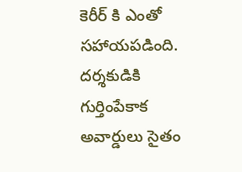కెరీర్ కి ఎంతో సహాయపడింది. దర్శకుడికి గుర్తింపేకాక అవార్డులు సైతం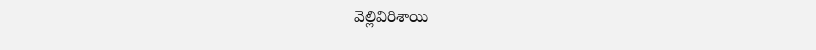వెల్లివిరిశాయి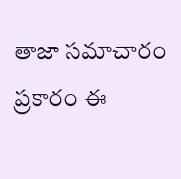తాజా సమాచారం ప్రకారం ఈ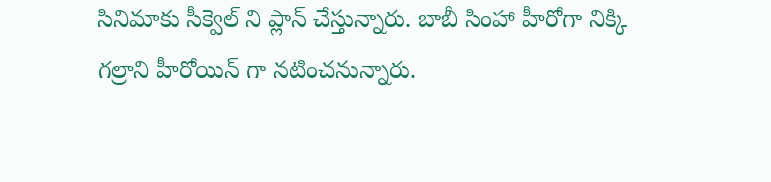సినిమాకు సీక్వెల్ ని ప్లాన్ చేస్తున్నారు. బాబీ సింహా హీరోగా నిక్కి గల్రాని హీరోయిన్ గా నటించనున్నారు.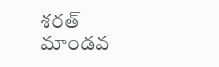శరత్ మాండవ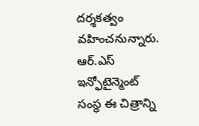దర్శకత్వం వహించనున్నారు. ఆర్.ఎస్ ఇన్ఫోటైన్మెంట్ సంస్థ ఈ చిత్రాన్ని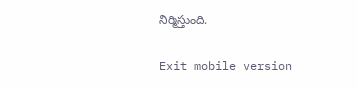నిర్మిస్తుంది.

Exit mobile version